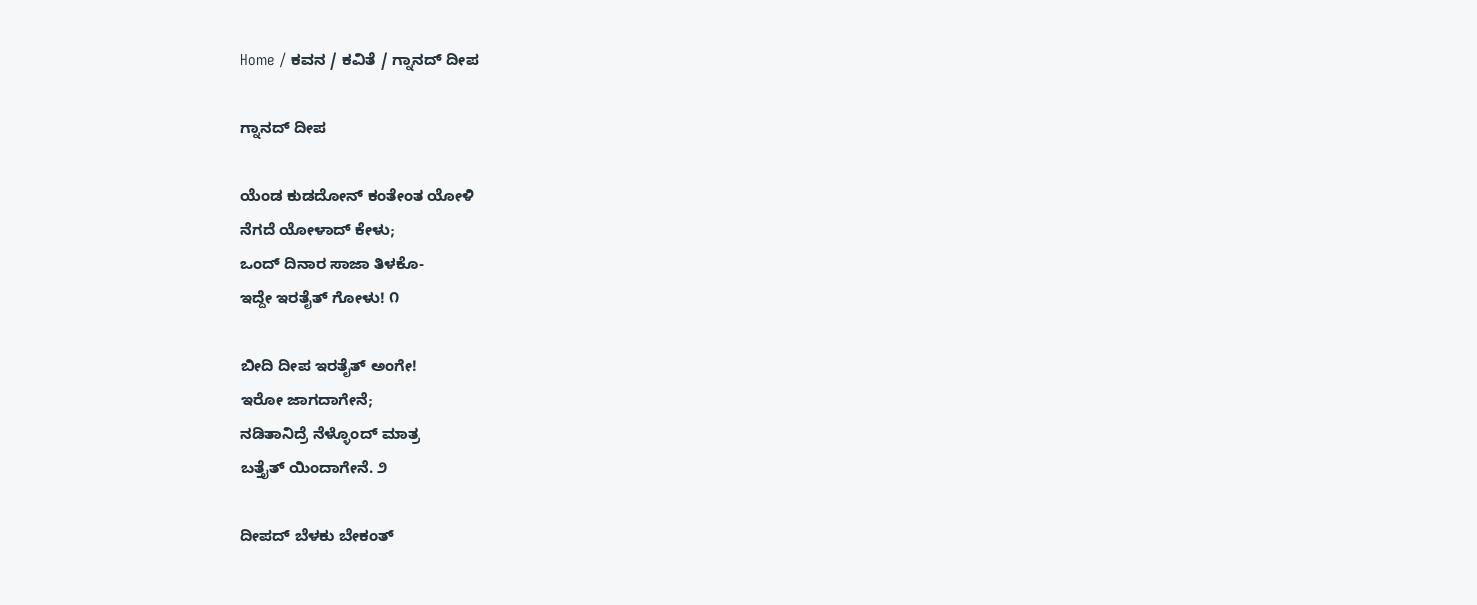Home / ಕವನ / ಕವಿತೆ / ಗ್ನಾನದ್ ದೀಪ

ಗ್ನಾನದ್ ದೀಪ

ಯೆಂಡ ಕುಡದೋನ್ ಕಂತೇಂತ ಯೋಳಿ
ನೆಗದೆ ಯೋಳಾದ್ ಕೇಳು;
ಒಂದ್ ದಿನಾರ ಸಾಜಾ ತಿಳಕೊ-
ಇದ್ದೇ ಇರತೈತ್ ಗೋಳು! ೧

ಬೀದಿ ದೀಪ ಇರತೈತ್ ಅಂಗೇ!
ಇರೋ ಜಾಗದಾಗೇನೆ;
ನಡಿತಾನಿದ್ರೆ ನೆಳ್ಳೊಂದ್ ಮಾತ್ರ
ಬತ್ತೈತ್ ಯಿಂದಾಗೇನೆ. ೨

ದೀಪದ್ ಬೆಳಕು ಬೇಕಂತ್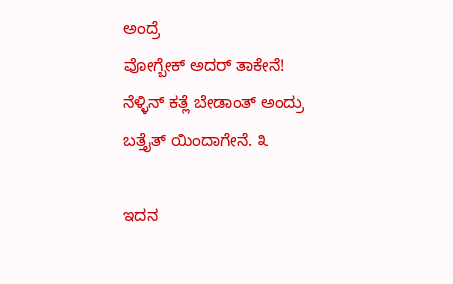ಅಂದ್ರೆ
ವೋಗ್ಬೇಕ್ ಅದರ್ ತಾಕೇನೆ!
ನೆಳ್ಳಿನ್ ಕತ್ಲೆ ಬೇಡಾಂತ್ ಅಂದ್ರು
ಬತ್ತೈತ್ ಯಿಂದಾಗೇನೆ. ೩

ಇದನ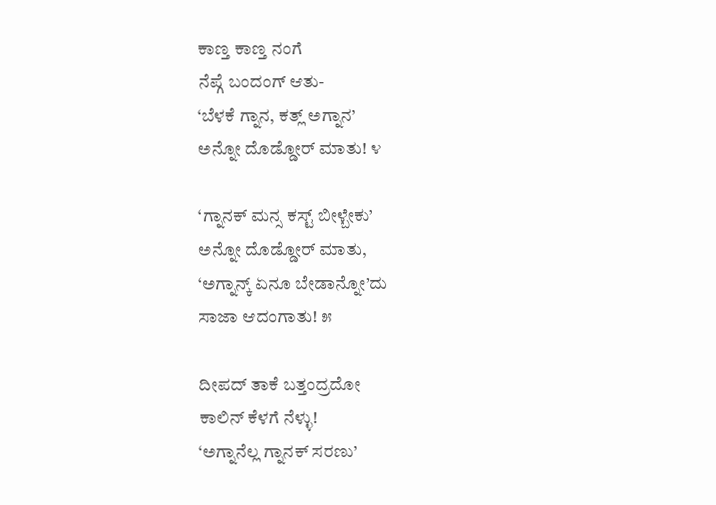ಕಾಣ್ತ ಕಾಣ್ತ ನಂಗೆ
ನೆಪ್ಗೆ ಬಂದಂಗ್ ಆತು-
‘ಬೆಳಕೆ ಗ್ನಾನ, ಕತ್ಲ್ ಅಗ್ನಾನ’
ಅನ್ನೋ ದೊಡ್ಡೋರ್ ಮಾತು! ೪

‘ಗ್ನಾನಕ್ ಮನ್ಸ ಕಸ್ಟ್ ಬೀಳ್ಬೇಕು’
ಅನ್ನೋ ದೊಡ್ಡೋರ್ ಮಾತು,
‘ಅಗ್ನಾನ್ಕ್ ಏನೂ ಬೇಡಾನ್ನೋ’ದು
ಸಾಜಾ ಆದಂಗಾತು! ೫

ದೀಪದ್ ತಾಕೆ ಬತ್ತಂದ್ರದೋ
ಕಾಲಿನ್ ಕೆಳಗೆ ನೆಳ್ಳು!
‘ಅಗ್ನಾನೆಲ್ಲ ಗ್ನಾನಕ್ ಸರಣು’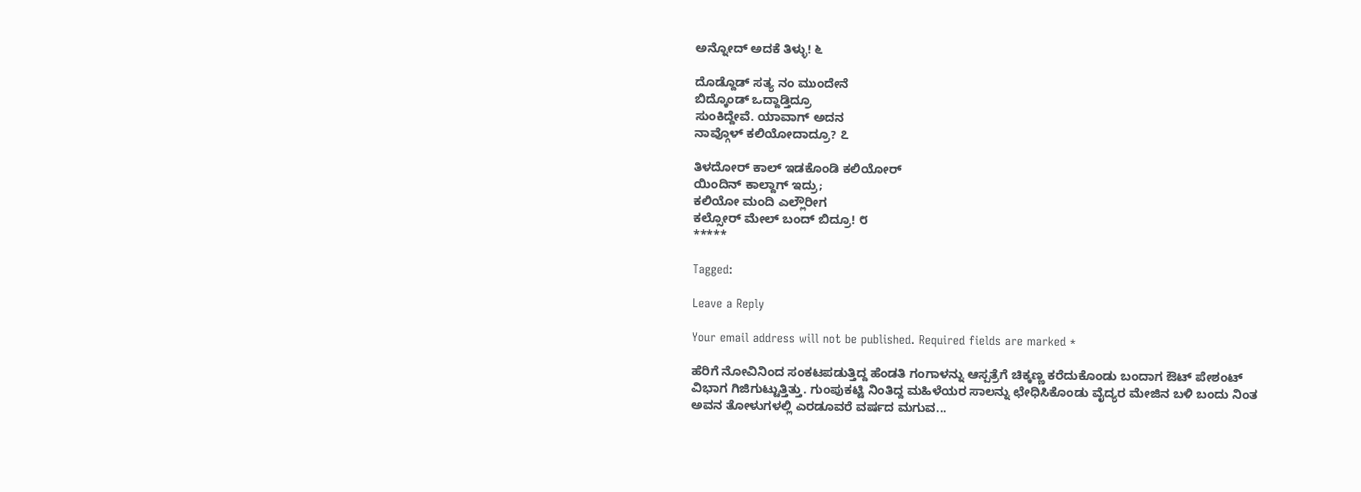ಅನ್ನೋದ್ ಅದಕೆ ತಿಳ್ಳು! ೬

ದೊಡ್ದೊಡ್ ಸತ್ಯ ನಂ ಮುಂದೇನೆ
ಬಿದ್ಕೊಂಡ್ ಒದ್ದಾಡ್ತಿದ್ರೂ
ಸುಂಕಿದ್ದೇವೆ. ಯಾವಾಗ್ ಅದನ
ನಾವ್ಗೊಳ್ ಕಲಿಯೋದಾದ್ರೂ? ೭

ತಿಳದೋರ್ ಕಾಲ್ ಇಡಕೊಂಡಿ ಕಲಿಯೋರ್
ಯಿಂದಿನ್ ಕಾಲ್ದಾಗ್ ಇದ್ರು;
ಕಲಿಯೋ ಮಂದಿ ಎಲ್ಲೌರೀಗ
ಕಲ್ಸೋರ್ ಮೇಲ್ ಬಂದ್ ಬಿದ್ರೂ! ೮
*****

Tagged:

Leave a Reply

Your email address will not be published. Required fields are marked *

ಹೆರಿಗೆ ನೋವಿನಿಂದ ಸಂಕಟಪಡುತ್ತಿದ್ದ ಹೆಂಡತಿ ಗಂಗಾಳನ್ನು ಆಸ್ಪತ್ರೆಗೆ ಚಿಕ್ಕಣ್ಣ ಕರೆದುಕೊಂಡು ಬಂದಾಗ ಔಟ್ ಪೇಶಂಟ್ ವಿಭಾಗ ಗಿಜಿಗುಟ್ಟುತ್ತಿತ್ತು. ಗುಂಪುಕಟ್ಟಿ ನಿಂತಿದ್ದ ಮಹಿಳೆಯರ ಸಾಲನ್ನು ಛೇಧಿಸಿಕೊಂಡು ವೈದ್ಯರ ಮೇಜಿನ ಬಳಿ ಬಂದು ನಿಂತ ಅವನ ತೋಳುಗಳಲ್ಲಿ ಎರಡೂವರೆ ವರ್ಷದ ಮಗುವ...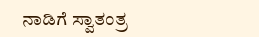ನಾಡಿಗೆ ಸ್ವಾತಂತ್ರ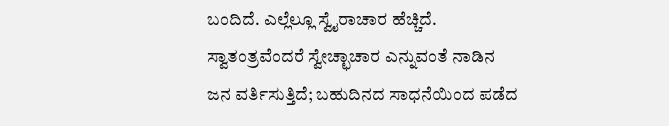ಬಂದಿದೆ. ಎಲ್ಲೆಲ್ಲೂ ಸ್ವೈರಾಚಾರ ಹೆಚ್ಚಿದೆ. ಸ್ವಾತಂತ್ರವೆಂದರೆ ಸ್ವೇಚ್ಛಾಚಾರ ಎನ್ನುವಂತೆ ನಾಡಿನ ಜನ ವರ್ತಿಸುತ್ತಿದೆ; ಬಹುದಿನದ ಸಾಧನೆಯಿಂದ ಪಡೆದ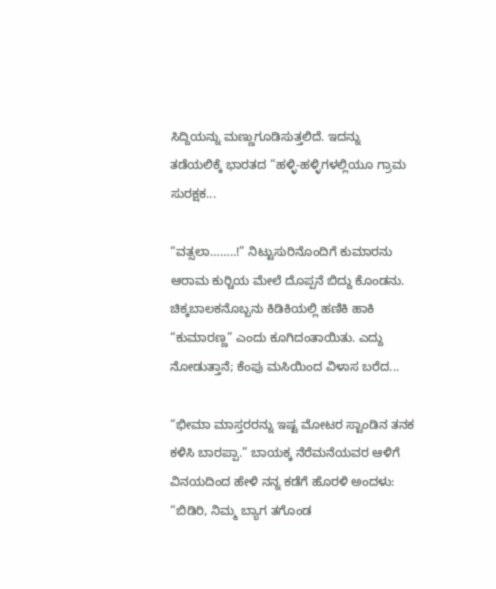ಸಿದ್ದಿಯನ್ನು ಮಣ್ಣುಗೂಡಿಸುತ್ತಲಿದೆ. ಇದನ್ನು ತಡೆಯಲಿಕ್ಕೆ ಭಾರತದ “ಹಳ್ಳಿ-ಹಳ್ಳಿಗಳಲ್ಲಿಯೂ ಗ್ರಾಮ ಸುರಕ್ಷಕ...

“ವತ್ಸಲಾ……..!” ನಿಟ್ಟುಸುರಿನೊಂದಿಗೆ ಕುಮಾರನು ಆರಾಮ ಕುರ್‍ಚಿಯ ಮೇಲೆ ದೊಪ್ಪನೆ ಬಿದ್ದು ಕೊಂಡನು. ಚಿಕ್ಕಬಾಲಕನೊಬ್ಬನು ಕಿಡಿಕಿಯಲ್ಲಿ ಹಣಿಕಿ ಹಾಕಿ “ಕುಮಾರಣ್ಣ” ಎಂದು ಕೂಗಿದಂತಾಯಿತು. ಎದ್ದು ನೋಡುತ್ತಾನೆ; ಕೆಂಪು ಮಸಿಯಿಂದ ವಿಳಾಸ ಬರೆದ...

“ಭೀಮಾ ಮಾಸ್ತರರನ್ನು ಇಷ್ಟ ಮೋಟರ ಸ್ಟಾಂಡಿನ ತನಕ ಕಳಿಸಿ ಬಾರಪ್ಪಾ.” ಬಾಯಕ್ಕ ನೆರೆಮನೆಯವರ ಆಳಿಗೆ ವಿನಯದಿಂದ ಹೇಳಿ ನನ್ನ ಕಡೆಗೆ ಹೊರಳಿ ಅಂದಳು: “ಬಿಡಿರಿ, ನಿಮ್ಮ ಬ್ಯಾಗ ತಗೊಂಡ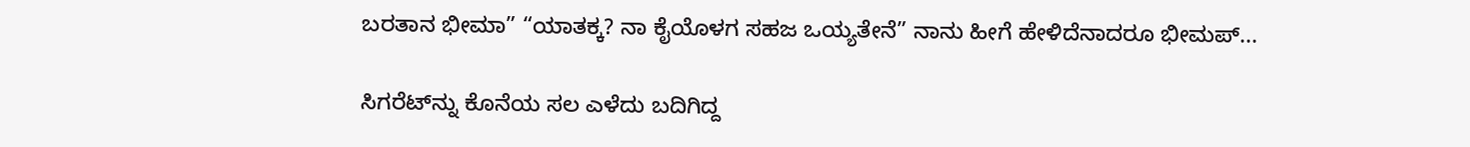ಬರತಾನ ಭೀಮಾ” “ಯಾತಕ್ಕ? ನಾ ಕೈಯೊಳಗ ಸಹಜ ಒಯ್ಯತೇನೆ” ನಾನು ಹೀಗೆ ಹೇಳಿದೆನಾದರೂ ಭೀಮಪ್...

ಸಿಗರೆಟ್‌ನ್ನು ಕೊನೆಯ ಸಲ ಎಳೆದು ಬದಿಗಿದ್ದ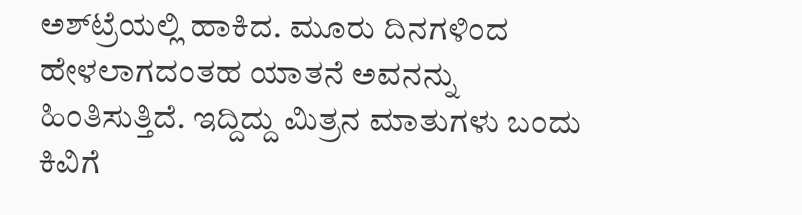ಅಶ್‌ಟ್ರೆಯಲ್ಲಿ ಹಾಕಿದ. ಮೂರು ದಿನಗಳಿಂದ ಹೇಳಲಾಗದಂತಹ ಯಾತನೆ ಅವನನ್ನು ಹಿಂತಿಸುತ್ತಿದೆ. ಇದ್ದಿದ್ದು ಮಿತ್ರನ ಮಾತುಗಳು ಬಂದು ಕಿವಿಗೆ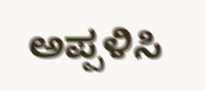ಅಪ್ಪಳಿಸಿ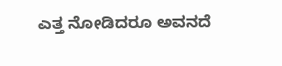ಎತ್ತ ನೋಡಿದರೂ ಅವನದೆ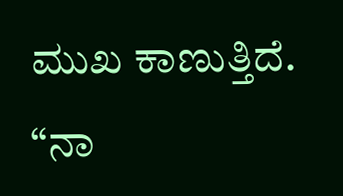ಮುಖ ಕಾಣುತ್ತಿದೆ. “ನಾ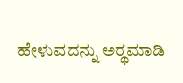ಹೇಳುವದನ್ನು ಅರ್‍ಥಮಾಡಿ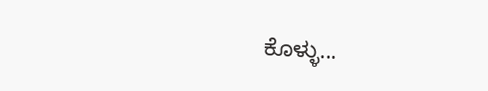ಕೊಳ್ಳು...